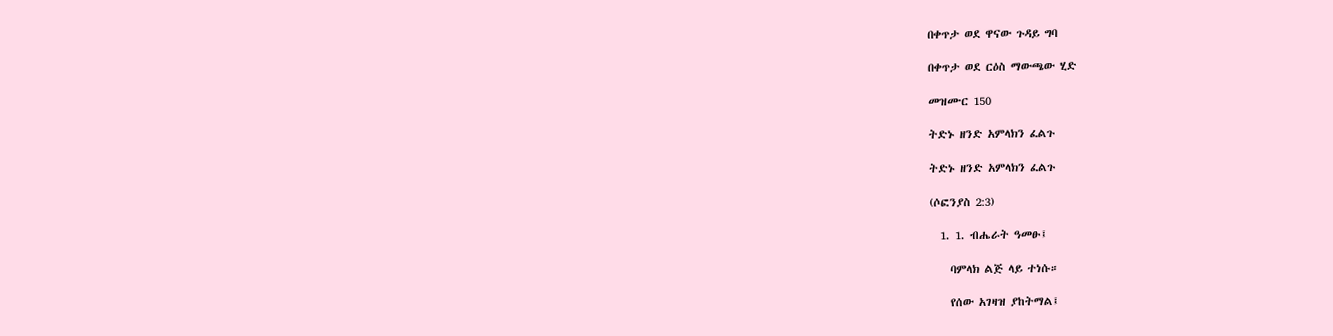በቀጥታ ወደ ዋናው ጉዳይ ግባ

በቀጥታ ወደ ርዕስ ማውጫው ሂድ

መዝሙር 150

ትድኑ ዘንድ አምላክን ፈልጉ

ትድኑ ዘንድ አምላክን ፈልጉ

(ሶፎንያስ 2:3)

  1. 1. ብሔራት ዓመፁ፤

    ባምላክ ልጅ ላይ ተነሱ።

    የሰው አገዛዝ ያከትማል፤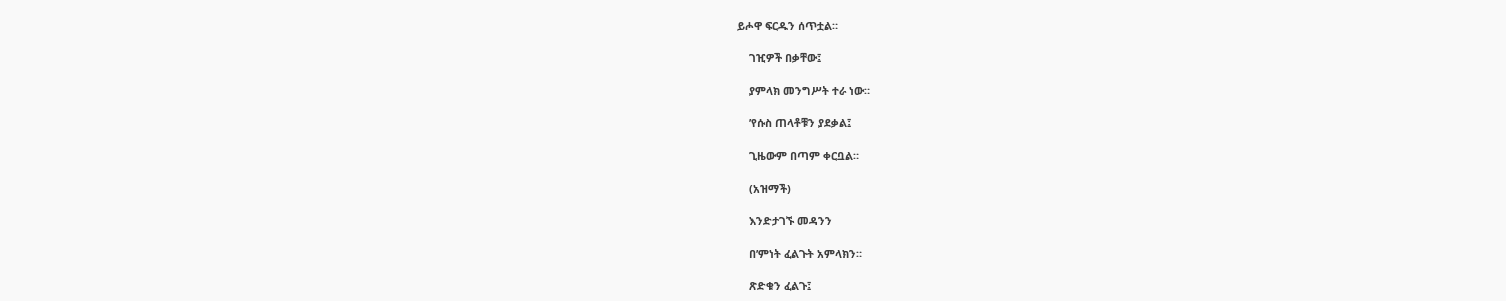ይሖዋ ፍርዱን ሰጥቷል።

    ገዢዎች በቃቸው፤

    ያምላክ መንግሥት ተራ ነው።

    ’የሱስ ጠላቶቹን ያደቃል፤

    ጊዜውም በጣም ቀርቧል።

    (አዝማች)

    እንድታገኙ መዳንን

    በ’ምነት ፈልጉት አምላክን።

    ጽድቁን ፈልጉ፤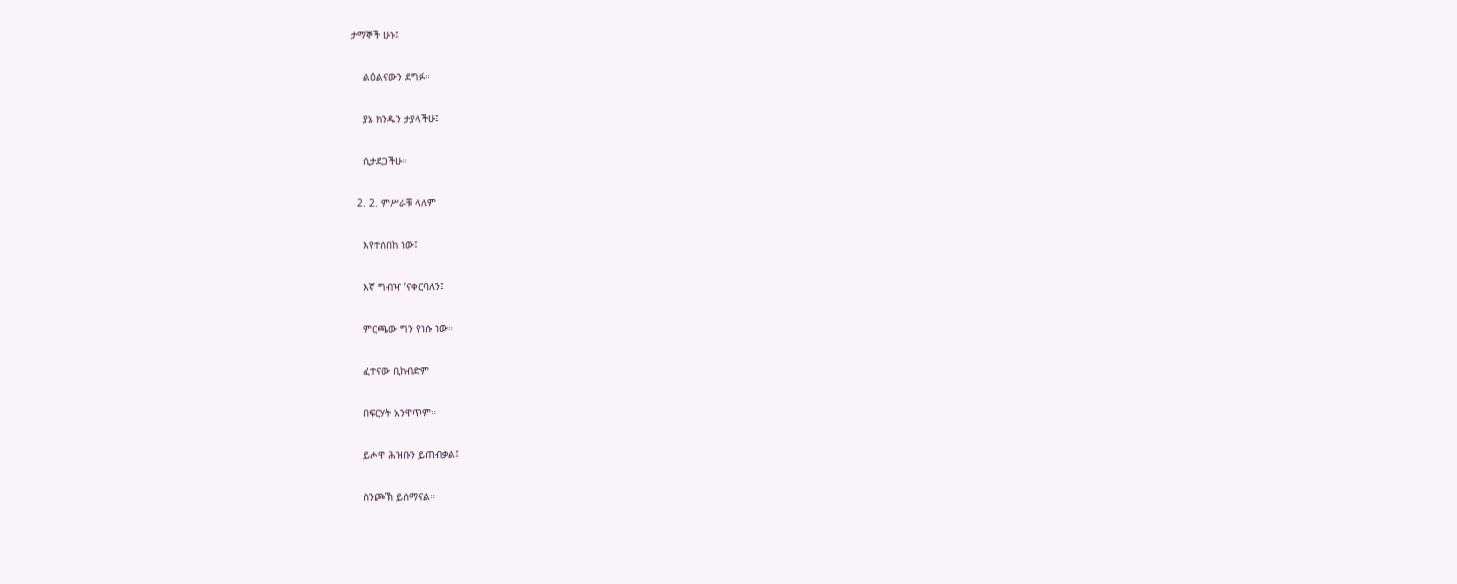ታማኞች ሁኑ፤

    ልዕልናውን ደግፉ።

    ያኔ ክንዱን ታያላችሁ፤

    ሲታደጋችሁ።

  2. 2. ምሥራቹ ላለም

    እየተሰበከ ነው፤

    እኛ ግብዣ ’ናቀርባለን፤

    ምርጫው ግን የነሱ ነው።

    ፈተናው ቢከብድም

    በፍርሃት አንዋጥም።

    ይሖዋ ሕዝቡን ይጠብቃል፤

    ስንጮኽ ይሰማናል።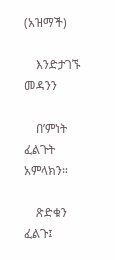(አዝማች)

    እንድታገኙ መዳንን

    በ’ምነት ፈልጉት አምላክን።

    ጽድቁን ፈልጉ፤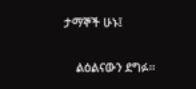ታማኞች ሁኑ፤

    ልዕልናውን ደግፉ።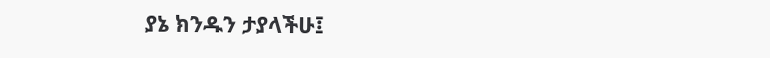ያኔ ክንዱን ታያላችሁ፤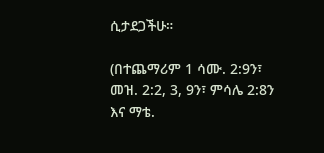ሲታደጋችሁ።

(በተጨማሪም 1 ሳሙ. 2:9ን፣ መዝ. 2:2, 3, 9ን፣ ምሳሌ 2:8ን እና ማቴ.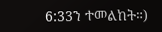6:33ን ተመልከት።)